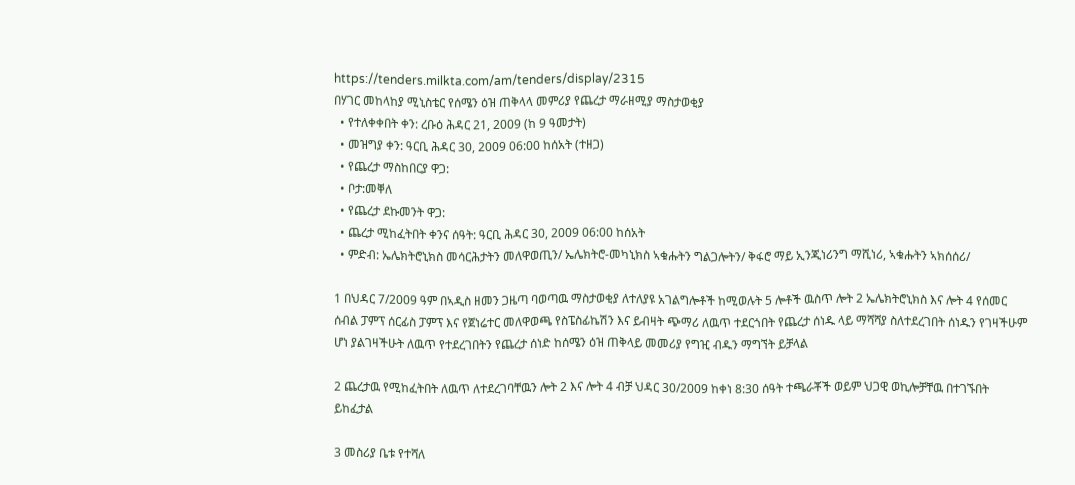https://tenders.milkta.com/am/tenders/display/2315
በሃገር መከላከያ ሚኒስቴር የሰሜን ዕዝ ጠቅላላ መምሪያ የጨረታ ማራዘሚያ ማስታወቂያ
  • የተለቀቀበት ቀን: ረቡዕ ሕዳር 21, 2009 (ከ 9 ዓመታት)
  • መዝግያ ቀን: ዓርቢ ሕዳር 30, 2009 06:00 ከሰአት (ተዘጋ)
  • የጨረታ ማስከበርያ ዋጋ:
  • ቦታ:መቐለ
  • የጨረታ ደኩመንት ዋጋ:
  • ጨረታ ሚከፈትበት ቀንና ሰዓት: ዓርቢ ሕዳር 30, 2009 06:00 ከሰአት
  • ምድብ: ኤሌክትሮኒክስ መሳርሕታትን መለዋወጢን/ ኤሌክትሮ-መካኒክስ ኣቁሑትን ግልጋሎትን/ ቅፋሮ ማይ ኢንጂነሪንግ ማሺነሪ, ኣቁሑትን ኣክሰሰሪ/

1 በህዳር 7/2009 ዓም በኣዲስ ዘመን ጋዜጣ ባወጣዉ ማስታወቂያ ለተለያዩ አገልግሎቶች ከሚወሉት 5 ሎቶች ዉስጥ ሎት 2 ኤሌክትሮኒክስ እና ሎት 4 የሰመር ሰብል ፓምፕ ሰርፊስ ፓምፕ እና የጀነሬተር መለዋወጫ የስፔስፊኬሽን እና ይብዛት ጭማሪ ለዉጥ ተደርጎበት የጨረታ ሰነዱ ላይ ማሻሻያ ስለተደረገበት ሰነዱን የገዛችሁም ሆነ ያልገዛችሁት ለዉጥ የተደረገበትን የጨረታ ሰነድ ከሰሜን ዕዝ ጠቅላይ መመሪያ የግዢ ብዱን ማግኘት ይቻላል

2 ጨረታዉ የሚከፈትበት ለዉጥ ለተደረገባቸዉን ሎት 2 እና ሎት 4 ብቻ ህዳር 30/2009 ከቀነ 8:30 ሰዓት ተጫራቾች ወይም ህጋዊ ወኪሎቻቸዉ በተገኙበት ይከፈታል

3 መስሪያ ቤቱ የተሻለ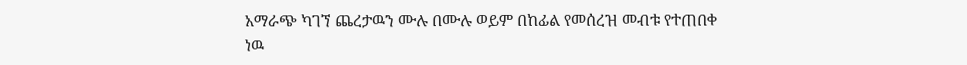አማራጭ ካገኘ ጨረታዉን ሙሉ በሙሉ ወይም በከፊል የመሰረዝ መብቱ የተጠበቀ ነዉ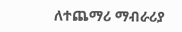ለተጨማሪ ማብራሪያ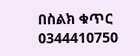በስልክ ቁጥር 0344410750